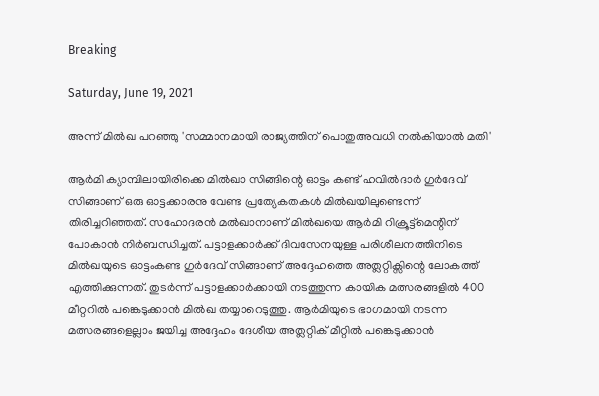Breaking

Saturday, June 19, 2021

അന്ന് മില്‍ഖ പറഞ്ഞു 'സമ്മാനമായി രാജ്യത്തിന് പൊതുഅവധി നല്‍കിയാല്‍ മതി'

ആർമി ക്യാമ്പിലായിരിക്കെ മിൽഖാ സിങ്ങിന്റെ ഓട്ടം കണ്ട് ഹവിൽദാർ ഗുർദേവ് സിങ്ങാണ് ഒരു ഓട്ടക്കാരനു വേണ്ട പ്രത്യേകതകൾ മിൽഖയിലുണ്ടെന്ന് തിരിച്ചറിഞ്ഞത്. സഹോദരൻ മൽഖാനാണ് മിൽഖയെ ആർമി റിക്രൂട്ട്മെന്റിന് പോകാൻ നിർബന്ധിച്ചത്. പട്ടാളക്കാർക്ക് ദിവസേനയുള്ള പരിശീലനത്തിനിടെ മിൽഖയുടെ ഓട്ടംകണ്ട ഗുർദേവ് സിങ്ങാണ് അദ്ദേഹത്തെ അത്ലറ്റിക്സിന്റെ ലോകത്ത് എത്തിക്കുന്നത്. തുടർന്ന് പട്ടാളക്കാർക്കായി നടത്തുന്ന കായിക മത്സരങ്ങളിൽ 400 മീറ്ററിൽ പങ്കെടുക്കാൻ മിൽഖ തയ്യാറെടുത്തു. ആർമിയുടെ ഭാഗമായി നടന്ന മത്സരങ്ങളെല്ലാം ജയിച്ച അദ്ദേഹം ദേശീയ അത്ലറ്റിക് മീറ്റിൽ പങ്കെടുക്കാൻ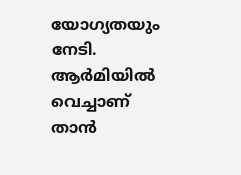യോഗ്യതയും നേടി. ആർമിയിൽ വെച്ചാണ് താൻ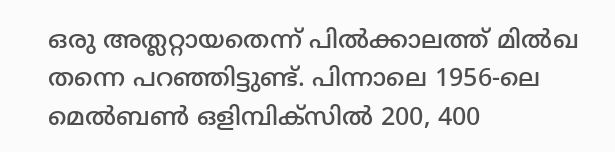ഒരു അത്ലറ്റായതെന്ന് പിൽക്കാലത്ത് മിൽഖ തന്നെ പറഞ്ഞിട്ടുണ്ട്. പിന്നാലെ 1956-ലെ മെൽബൺ ഒളിമ്പിക്സിൽ 200, 400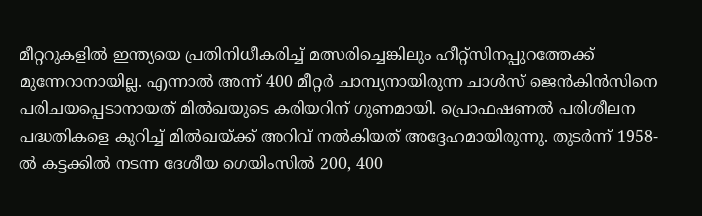മീറ്ററുകളിൽ ഇന്ത്യയെ പ്രതിനിധീകരിച്ച് മത്സരിച്ചെങ്കിലും ഹീറ്റ്സിനപ്പുറത്തേക്ക് മുന്നേറാനായില്ല. എന്നാൽ അന്ന് 400 മീറ്റർ ചാമ്പ്യനായിരുന്ന ചാൾസ് ജെൻകിൻസിനെ പരിചയപ്പെടാനായത് മിൽഖയുടെ കരിയറിന് ഗുണമായി. പ്രൊഫഷണൽ പരിശീലന പദ്ധതികളെ കുറിച്ച് മിൽഖയ്ക്ക് അറിവ് നൽകിയത് അദ്ദേഹമായിരുന്നു. തുടർന്ന് 1958-ൽ കട്ടക്കിൽ നടന്ന ദേശീയ ഗെയിംസിൽ 200, 400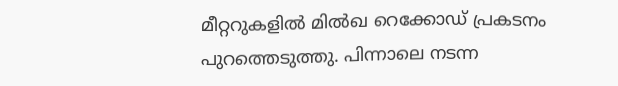മീറ്ററുകളിൽ മിൽഖ റെക്കോഡ് പ്രകടനം പുറത്തെടുത്തു. പിന്നാലെ നടന്ന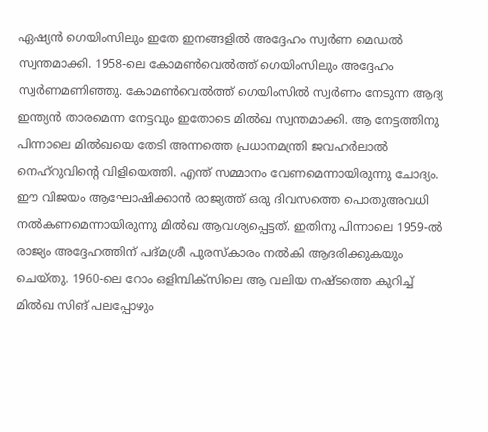ഏഷ്യൻ ഗെയിംസിലും ഇതേ ഇനങ്ങളിൽ അദ്ദേഹം സ്വർണ മെഡൽ സ്വന്തമാക്കി. 1958-ലെ കോമൺവെൽത്ത് ഗെയിംസിലും അദ്ദേഹം സ്വർണമണിഞ്ഞു. കോമൺവെൽത്ത് ഗെയിംസിൽ സ്വർണം നേടുന്ന ആദ്യ ഇന്ത്യൻ താരമെന്ന നേട്ടവും ഇതോടെ മിൽഖ സ്വന്തമാക്കി. ആ നേട്ടത്തിനു പിന്നാലെ മിൽഖയെ തേടി അന്നത്തെ പ്രധാനമന്ത്രി ജവഹർലാൽ നെഹ്റുവിന്റെ വിളിയെത്തി. എന്ത് സമ്മാനം വേണമെന്നായിരുന്നു ചോദ്യം. ഈ വിജയം ആഘോഷിക്കാൻ രാജ്യത്ത് ഒരു ദിവസത്തെ പൊതുഅവധി നൽകണമെന്നായിരുന്നു മിൽഖ ആവശ്യപ്പെട്ടത്. ഇതിനു പിന്നാലെ 1959-ൽ രാജ്യം അദ്ദേഹത്തിന് പദ്മശ്രീ പുരസ്കാരം നൽകി ആദരിക്കുകയും ചെയ്തു. 1960-ലെ റോം ഒളിമ്പിക്സിലെ ആ വലിയ നഷ്ടത്തെ കുറിച്ച് മിൽഖ സിങ് പലപ്പോഴും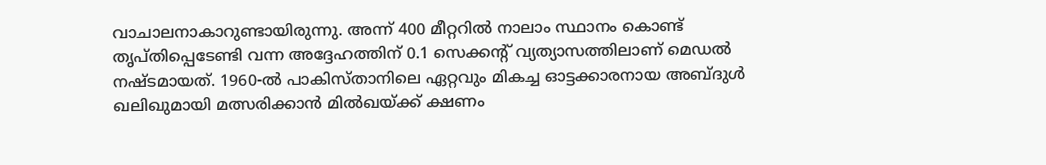വാചാലനാകാറുണ്ടായിരുന്നു. അന്ന് 400 മീറ്ററിൽ നാലാം സ്ഥാനം കൊണ്ട് തൃപ്തിപ്പെടേണ്ടി വന്ന അദ്ദേഹത്തിന് 0.1 സെക്കന്റ് വ്യത്യാസത്തിലാണ് മെഡൽ നഷ്ടമായത്. 1960-ൽ പാകിസ്താനിലെ ഏറ്റവും മികച്ച ഓട്ടക്കാരനായ അബ്ദുൾ ഖലിഖുമായി മത്സരിക്കാൻ മിൽഖയ്ക്ക് ക്ഷണം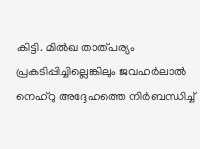കിട്ടി. മിൽഖ താത്പര്യം പ്രകടിപ്പിച്ചില്ലെങ്കിലും ജവഹർലാൽ നെഹ്റു അദ്ദേഹത്തെ നിർബന്ധിച്ച്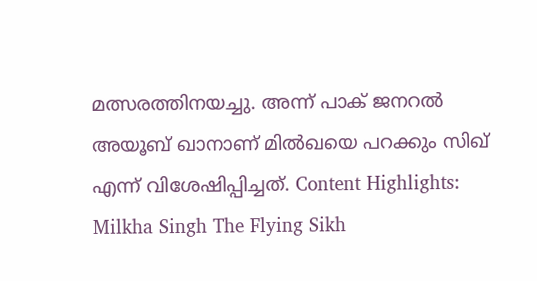മത്സരത്തിനയച്ചു. അന്ന് പാക് ജനറൽ അയൂബ് ഖാനാണ് മിൽഖയെ പറക്കും സിഖ് എന്ന് വിശേഷിപ്പിച്ചത്. Content Highlights: Milkha Singh The Flying Sikh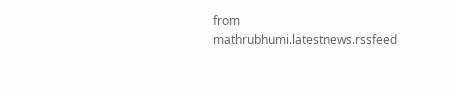from mathrubhumi.latestnews.rssfeed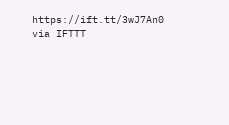https://ift.tt/3wJ7An0
via IFTTT